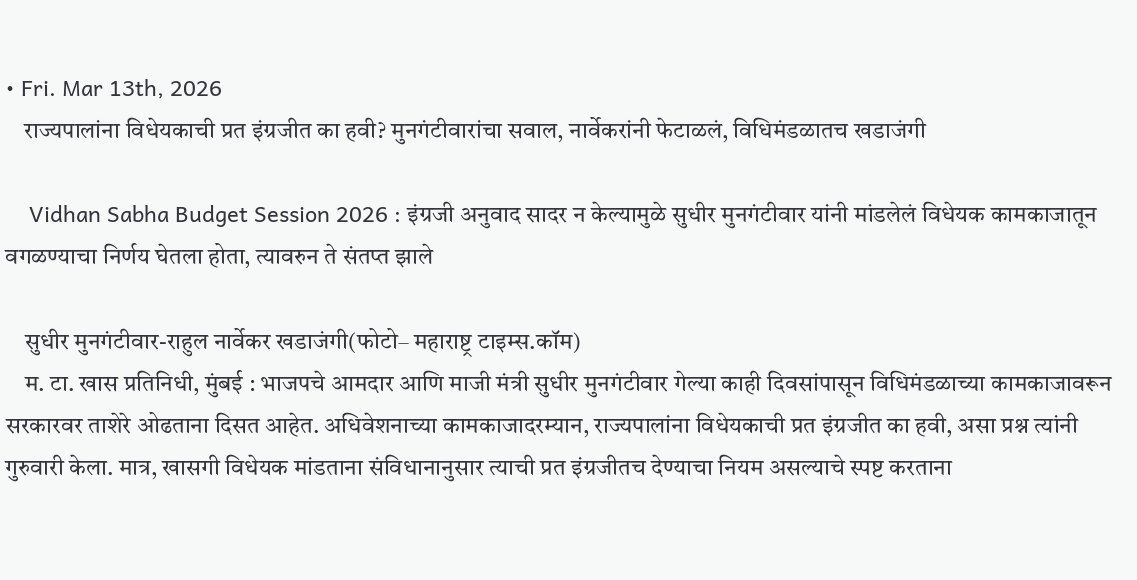• Fri. Mar 13th, 2026
    राज्यपालांना विधेयकाची प्रत इंग्रजीत का हवी? मुनगंटीवारांचा सवाल, नार्वेकरांनी फेटाळलं, विधिमंडळातच खडाजंगी

    Vidhan Sabha Budget Session 2026 : इंग्रजी अनुवाद सादर न केल्यामुळे सुधीर मुनगंटीवार यांनी मांडलेलं विधेयक कामकाजातून वगळण्याचा निर्णय घेतला होता, त्यावरुन ते संतप्त झाले

    सुधीर मुनगंटीवार-राहुल नार्वेकर खडाजंगी(फोटो– महाराष्ट्र टाइम्स.कॉम)
    म. टा. खास प्रतिनिधी, मुंबई : भाजपचे आमदार आणि माजी मंत्री सुधीर मुनगंटीवार गेल्या काही दिवसांपासून विधिमंडळाच्या कामकाजावरून सरकारवर ताशेरे ओढताना दिसत आहेत. अधिवेशनाच्या कामकाजादरम्यान, राज्यपालांना विधेयकाची प्रत इंग्रजीत का हवी, असा प्रश्न त्यांनी गुरुवारी केला. मात्र, खासगी विधेयक मांडताना संविधानानुसार त्याची प्रत इंग्रजीतच देण्याचा नियम असल्याचे स्पष्ट करताना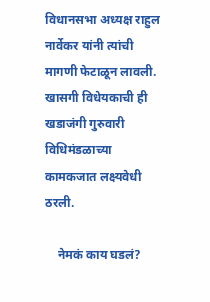विधानसभा अध्यक्ष राहुल नार्वेकर यांनी त्यांची मागणी फेटाळून लावली. खासगी विधेयकाची ही खडाजंगी गुरुवारी विधिमंडळाच्या कामकजात लक्ष्यवेधी ठरली.

    नेमकं काय घडलं?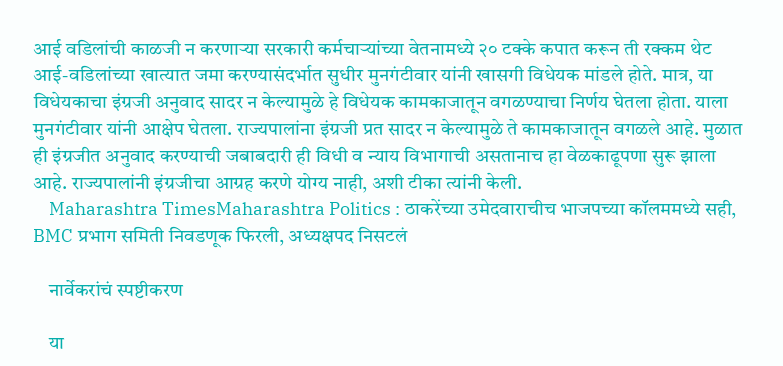आई वडिलांची काळजी न करणाऱ्या सरकारी कर्मचाऱ्यांच्या वेतनामध्ये २० टक्के कपात करून ती रक्कम थेट आई-वडिलांच्या खात्यात जमा करण्यासंदर्भात सुधीर मुनगंटीवार यांनी खासगी विधेयक मांडले होते. मात्र, या विधेयकाचा इंग्रजी अनुवाद सादर न केल्यामुळे हे विधेयक कामकाजातून वगळण्याचा निर्णय घेतला होता. याला मुनगंटीवार यांनी आक्षेप घेतला. राज्यपालांना इंग्रजी प्रत सादर न केल्यामुळे ते कामकाजातून वगळले आहे. मुळात ही इंग्रजीत अनुवाद करण्याची जबाबदारी ही विधी व न्याय विभागाची असतानाच हा वेळकाढूपणा सुरू झाला आहे. राज्यपालांनी इंग्रजीचा आग्रह करणे योग्य नाही, अशी टीका त्यांनी केली.
    Maharashtra TimesMaharashtra Politics : ठाकरेंच्या उमेदवाराचीच भाजपच्या कॉलममध्ये सही, BMC प्रभाग समिती निवडणूक फिरली, अध्यक्षपद निसटलं

    नार्वेकरांचं स्पष्टीकरण

    या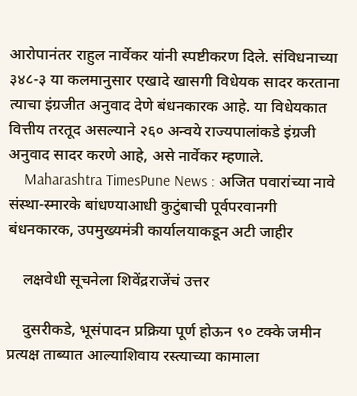आरोपानंतर राहुल नार्वेकर यांनी स्पष्टीकरण दिले. संविधनाच्या ३४८-३ या कलमानुसार एखादे खासगी विधेयक सादर करताना त्याचा इंग्रजीत अनुवाद देणे बंधनकारक आहे. या विधेयकात वित्तीय तरतूद असल्याने २६० अन्वये राज्यपालांकडे इंग्रजी अनुवाद सादर करणे आहे, असे नार्वेकर म्हणाले.
    Maharashtra TimesPune News : अजित पवारांच्या नावे संस्था-स्मारके बांधण्याआधी कुटुंबाची पूर्वपरवानगी बंधनकारक, उपमुख्यमंत्री कार्यालयाकडून अटी जाहीर

    लक्षवेधी सूचनेला शिवेंद्रराजेंचं उत्तर

    दुसरीकडे, भूसंपादन प्रक्रिया पूर्ण होऊन ९० टक्के जमीन प्रत्यक्ष ताब्यात आल्याशिवाय रस्त्याच्या कामाला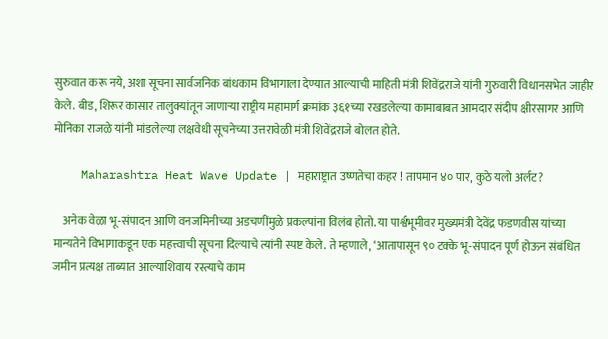सुरुवात करू नये, अशा सूचना सार्वजनिक बांधकाम विभागाला देण्यात आल्याची माहिती मंत्री शिवेंद्रराजे यांनी गुरुवारी विधानसभेत जाहीर केले. बीड, शिरूर कासार तालुक्यांतून जाणाऱ्या राष्ट्रीय महामार्ग क्रमांक ३६१च्या रखडलेल्या कामाबाबत आमदार संदीप क्षीरसागर आणि मोनिका राजळे यांनी मांडलेल्या लक्षवेधी सूचनेच्या उत्तरावेळी मंत्री शिवेंद्रराजे बोलत होते.

    Maharashtra Heat Wave Update | महाराष्ट्रात उष्णतेचा कहर ! तापमान ४० पार, कुठे यलो अर्लट?

    अनेक वेळा भू-संपादन आणि वनजमिनीच्या अडचणींमुळे प्रकल्पांना विलंब होतो. या पार्श्वभूमीवर मुख्यमंत्री देवेंद्र फडणवीस यांच्या मान्यतेने विभागाकडून एक महत्त्वाची सूचना दिल्याचे त्यांनी स्पष्ट केले. ते म्हणाले, ‘आतापासून ९० टक्के भू-संपादन पूर्ण होऊन संबंधित जमीन प्रत्यक्ष ताब्यात आल्याशिवाय रस्त्याचे काम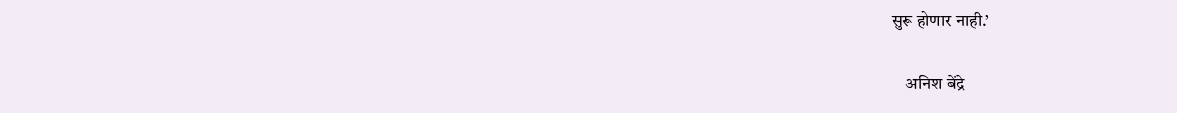सुरू होणार नाही.’

    अनिश बेंद्रे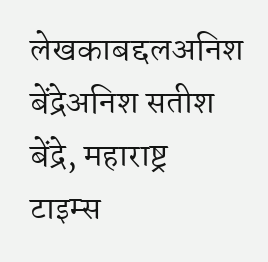लेखकाबद्दलअनिश बेंद्रेअनिश सतीश बेंद्रे, महाराष्ट्र टाइम्स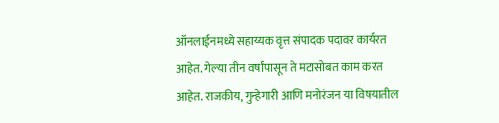ऑनलाईनमध्ये सहाय्यक वृत्त संपादक पदावर कार्यरत आहेत. गेल्या तीन वर्षांपासून ते मटासोबत काम करत आहेत. राजकीय, गुन्हेगारी आणि मनोरंजन या विषयातील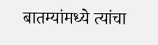बातम्यांमध्ये त्यांचा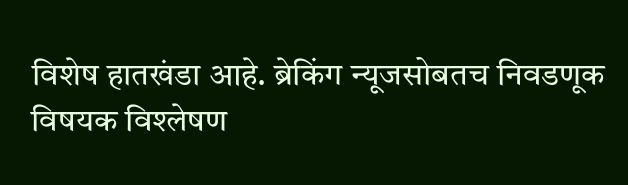विशेष हातखंडा आहे. ब्रेकिंग न्यूजसोबतच निवडणूक विषयक विश्लेषण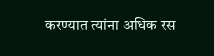करण्यात त्यांना अधिक रस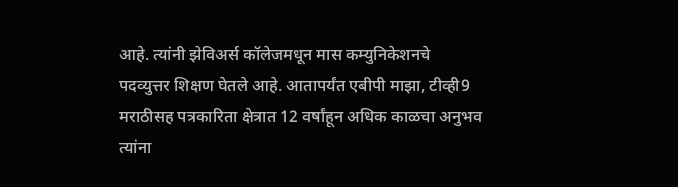आहे. त्यांनी झेविअर्स कॉलेजमधून मास कम्युनिकेशनचे पदव्युत्तर शिक्षण घेतले आहे. आतापर्यंत एबीपी माझा, टीव्ही9 मराठीसह पत्रकारिता क्षेत्रात 12 वर्षांहून अधिक काळचा अनुभव त्यांना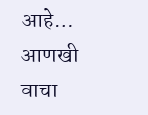आहे… आणखी वाचा